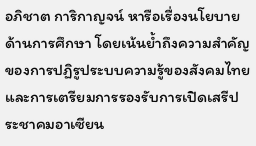อภิชาต การิกาญจน์ หารือเรื่องนโยบายด้านการศึกษา โดยเน้นย้ำถึงความสำคัญของการปฏิรูประบบความรู้ของสังคมไทย และการเตรียมการรองรับการเปิดเสรีประชาคมอาเซียน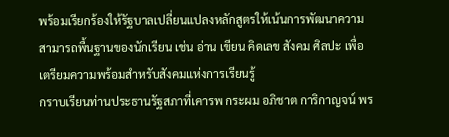พร้อมเรียกร้องให้รัฐบาลเปลี่ยนแปลงหลักสูตรให้เน้นการพัฒนาความสามารถพื้นฐานของนักเรียน เช่น อ่าน เขียน คิดเลข สังคม ศิลปะ เพื่อเตรียมความพร้อมสำหรับสังคมแห่งการเรียนรู้
กราบเรียนท่านประธานรัฐสภาที่เคารพ กระผม อภิชาต การิกาญจน์ พร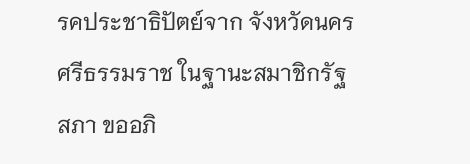รคประชาธิปัตย์จาก จังหวัดนครศรีธรรมราช ในฐานะสมาชิกรัฐสภา ขออภิ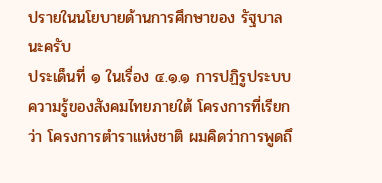ปรายในนโยบายด้านการศึกษาของ รัฐบาลนะครับ
ประเด็นที่ ๑ ในเรื่อง ๔.๑.๑ การปฏิรูประบบความรู้ของสังคมไทยภายใต้ โครงการที่เรียกว่า โครงการตำราแห่งชาติ ผมคิดว่าการพูดถึ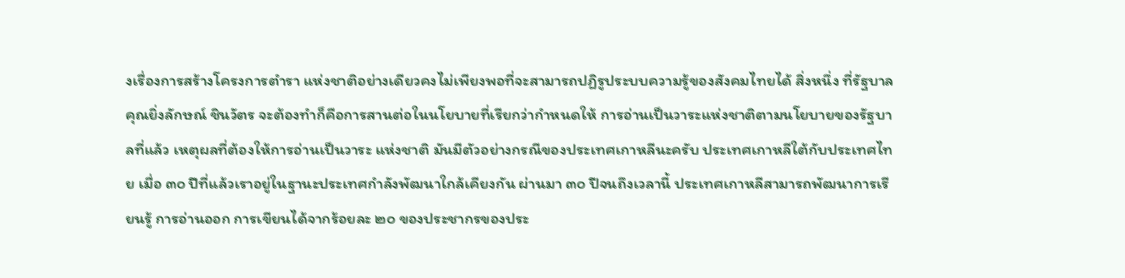งเรื่องการสร้างโครงการตำรา แห่งชาติอย่างเดียวคงไม่เพียงพอที่จะสามารถปฏิรูประบบความรู้ของสังคมไทยได้ สิ่งหนึ่ง ที่รัฐบาลคุณยิ่งลักษณ์ ชินวัตร จะต้องทำก็คือการสานต่อในนโยบายที่เรียกว่ากำหนดให้ การอ่านเป็นวาระแห่งชาติตามนโยบายของรัฐบาลที่แล้ว เหตุผลที่ต้องให้การอ่านเป็นวาระ แห่งชาติ มันมีตัวอย่างกรณีของประเทศเกาหลีนะครับ ประเทศเกาหลีใต้กับประเทศไทย เมื่อ ๓๐ ปีที่แล้วเราอยู่ในฐานะประเทศกำลังพัฒนาใกล้เคียงกัน ผ่านมา ๓๐ ปีจนถึงเวลานี้ ประเทศเกาหลีสามารถพัฒนาการเรียนรู้ การอ่านออก การเขียนได้จากร้อยละ ๒๐ ของประชากรของประ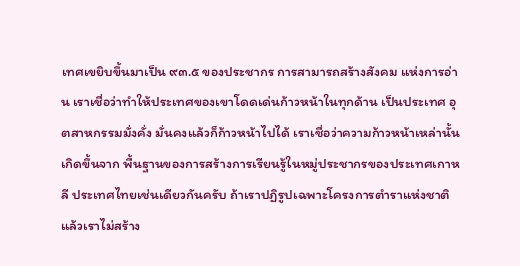เทศเขยิบขึ้นมาเป็น ๙๓.๕ ของประชากร การสามารถสร้างสังคม แห่งการอ่าน เราเชื่อว่าทำให้ประเทศของเขาโดดเด่นก้าวหน้าในทุกด้าน เป็นประเทศ อุตสาหกรรมมั่งคั่ง มั่นคงแล้วก็ก้าวหน้าไปได้ เราเชื่อว่าความก้าวหน้าเหล่านั้นเกิดขึ้นจาก พื้นฐานของการสร้างการเรียนรู้ในหมู่ประชากรของประเทศเกาหลี ประเทศไทยเช่นเดียวกันครับ ถ้าเราปฏิรูปเฉพาะโครงการตำราแห่งชาติแล้วเราไม่สร้าง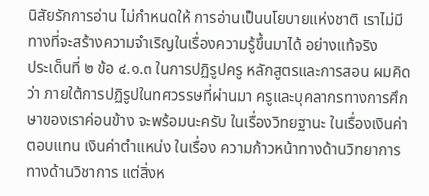นิสัยรักการอ่าน ไม่กำหนดให้ การอ่านเป็นนโยบายแห่งชาติ เราไม่มีทางที่จะสร้างความจำเริญในเรื่องความรู้ขึ้นมาได้ อย่างแท้จริง
ประเด็นที่ ๒ ข้อ ๔.๑.๓ ในการปฏิรูปครู หลักสูตรและการสอน ผมคิดว่า ภายใต้การปฏิรูปในทศวรรษที่ผ่านมา ครูและบุคลากรทางการศึกษาของเราค่อนข้าง จะพร้อมนะครับ ในเรื่องวิทยฐานะ ในเรื่องเงินค่าตอบแทน เงินค่าตำแหน่ง ในเรื่อง ความก้าวหน้าทางด้านวิทยาการ ทางด้านวิชาการ แต่สิ่งห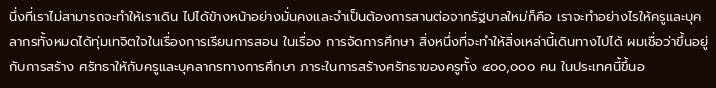นึ่งที่เราไม่สามารถจะทำให้เราเดิน ไปได้ข้างหน้าอย่างมั่นคงและจำเป็นต้องการสานต่อจากรัฐบาลใหม่ก็คือ เราจะทำอย่างไรให้ครูและบุคลากรทั้งหมดได้ทุ่มเทจิตใจในเรื่องการเรียนการสอน ในเรื่อง การจัดการศึกษา สิ่งหนึ่งที่จะทำให้สิ่งเหล่านี้เดินทางไปได้ ผมเชื่อว่าขึ้นอยู่กับการสร้าง ศรัทธาให้กับครูและบุคลากรทางการศึกษา ภาระในการสร้างศรัทธาของครูทั้ง ๔๐๐,๐๐๐ คน ในประเทศนี้ขึ้นอ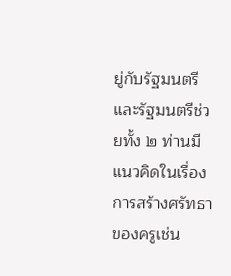ยู่กับรัฐมนตรี และรัฐมนตรีช่วยทั้ง ๒ ท่านมีแนวคิดในเรื่องการสร้างศรัทธา ของครูเช่น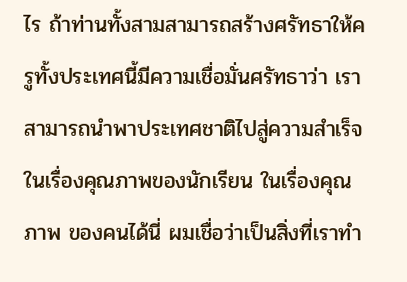ไร ถ้าท่านทั้งสามสามารถสร้างศรัทธาให้ครูทั้งประเทศนี้มีความเชื่อมั่นศรัทธาว่า เราสามารถนำพาประเทศชาติไปสู่ความสำเร็จในเรื่องคุณภาพของนักเรียน ในเรื่องคุณภาพ ของคนได้นี่ ผมเชื่อว่าเป็นสิ่งที่เราทำ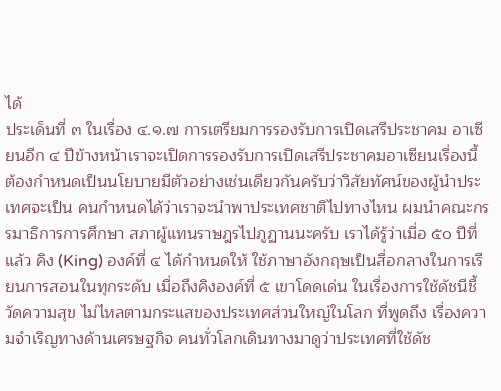ได้
ประเด็นที่ ๓ ในเรื่อง ๔.๑.๗ การเตรียมการรองรับการเปิดเสรีประชาคม อาเซียนอีก ๔ ปีข้างหน้าเราจะเปิดการรองรับการเปิดเสรีประชาคมอาเซียนเรื่องนี้ ต้องกำหนดเป็นนโยบายมีตัวอย่างเช่นเดียวกันครับว่าวิสัยทัศน์ของผู้นำประเทศจะเป็น คนกำหนดได้ว่าเราจะนำพาประเทศชาติไปทางไหน ผมนำคณะกรรมาธิการการศึกษา สภาผู้แทนราษฎรไปภูฏานนะครับ เราได้รู้ว่าเมื่อ ๕๐ ปีที่แล้ว คิง (King) องค์ที่ ๔ ได้กำหนดให้ ใช้ภาษาอังกฤษเป็นสื่อกลางในการเรียนการสอนในทุกระดับ เมื่อถึงคิงองค์ที่ ๕ เขาโดดเด่น ในเรื่องการใช้ดัชนีชี้วัดความสุข ไม่ไหลตามกระแสของประเทศส่วนใหญ่ในโลก ที่พูดถึง เรื่องความจำเริญทางด้านเศรษฐกิจ คนทั่วโลกเดินทางมาดูว่าประเทศที่ใช้ดัช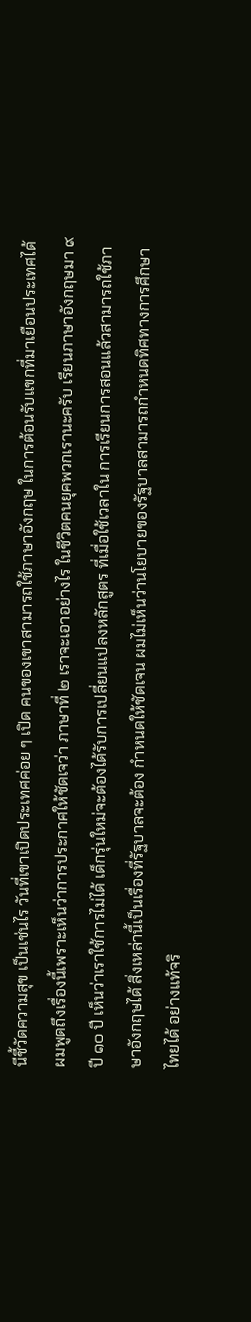นีชี้วัดความสุข เป็นเช่นไร วันที่เขาเปิดประเทศค่อย ๆ เปิด คนของเขาสามารถใช้ภาษาอังกฤษ ในการต้อนรับแขกที่มาเยือนประเทศได้ ผมพูดถึงเรื่องนี้เพราะเห็นว่าการประกาศให้ชัดเจว่า ภาษาที่ ๒ เราจะเอาอย่างไร ในชีวิตคนยุคพวกเรานะครับ เรียนภาษาอังกฤษมา ๙ ปี ๑๐ ปี เห็นว่าเราใช้การไม่ได้ เด็กรุ่นใหม่จะต้องได้รับการเปลี่ยนแปลงหลักสูตร ที่เมื่อใช้เวลาใน การเรียนการสอนแล้วสามารถใช้ภาษาอังกฤษได้ สิ่งเหล่านี้เป็นเรื่องที่รัฐบาลจะต้อง กำหนดให้ชัดเจน ผมไม่เห็นว่านโยบายของรัฐบาลสามารถกำหนดทิศทางการศึกษาไทยได้ อย่างแท้จริ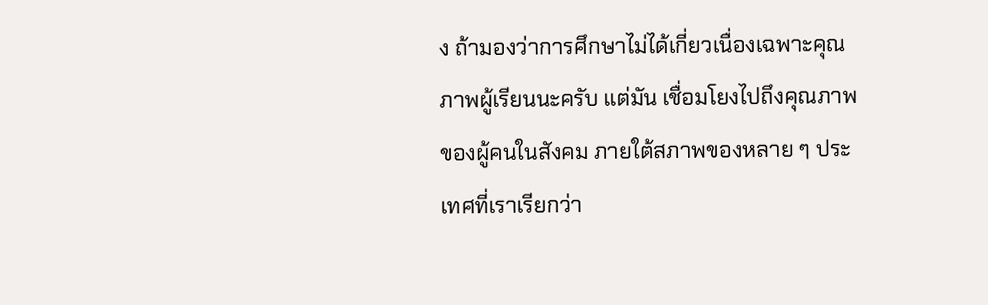ง ถ้ามองว่าการศึกษาไม่ได้เกี่ยวเนื่องเฉพาะคุณภาพผู้เรียนนะครับ แต่มัน เชื่อมโยงไปถึงคุณภาพของผู้คนในสังคม ภายใต้สภาพของหลาย ๆ ประเทศที่เราเรียกว่า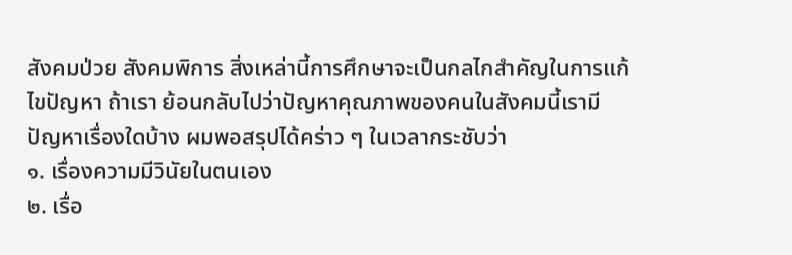สังคมป่วย สังคมพิการ สิ่งเหล่านี้การศึกษาจะเป็นกลไกสำคัญในการแก้ไขปัญหา ถ้าเรา ย้อนกลับไปว่าปัญหาคุณภาพของคนในสังคมนี้เรามีปัญหาเรื่องใดบ้าง ผมพอสรุปได้คร่าว ๆ ในเวลากระชับว่า
๑. เรื่องความมีวินัยในตนเอง
๒. เรื่อ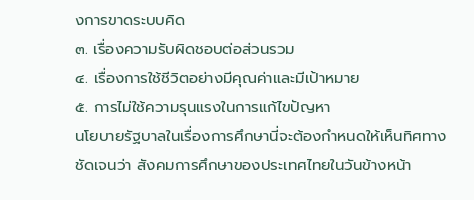งการขาดระบบคิด
๓. เรื่องความรับผิดชอบต่อส่วนรวม
๔. เรื่องการใช้ชีวิตอย่างมีคุณค่าและมีเป้าหมาย
๕. การไม่ใช้ความรุนแรงในการแก้ไขปัญหา
นโยบายรัฐบาลในเรื่องการศึกษานี่จะต้องกำหนดให้เห็นทิศทางชัดเจนว่า สังคมการศึกษาของประเทศไทยในวันข้างหน้า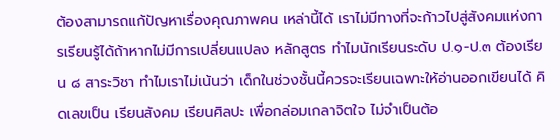ต้องสามารถแก้ปัญหาเรื่องคุณภาพคน เหล่านี้ได้ เราไม่มีทางที่จะก้าวไปสู่สังคมแห่งการเรียนรู้ได้ถ้าหากไม่มีการเปลี่ยนแปลง หลักสูตร ทำไมนักเรียนระดับ ป.๑-ป.๓ ต้องเรียน ๘ สาระวิชา ทำไมเราไม่เน้นว่า เด็กในช่วงชั้นนี้ควรจะเรียนเฉพาะให้อ่านออกเขียนได้ คิดเลขเป็น เรียนสังคม เรียนศิลปะ เพื่อกล่อมเกลาจิตใจ ไม่จำเป็นต้อ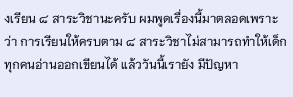งเรียน ๘ สาระวิชานะครับ ผมพูดเรื่องนี้มาตลอดเพราะว่า การเรียนให้ครบตาม ๘ สาระวิชาไม่สามารถทำให้เด็กทุกคนอ่านออกเขียนได้ แล้ววันนี้เรายัง มีปัญหา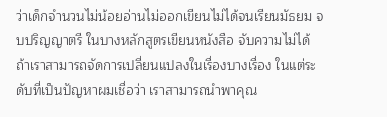ว่าเด็กจำนวนไม่น้อยอ่านไม่ออกเขียนไม่ได้จนเรียนมัธยม จบปริญญาตรี ในบางหลักสูตรเขียนหนังสือ จับความไม่ได้ ถ้าเราสามารถจัดการเปลี่ยนแปลงในเรื่องบางเรื่อง ในแต่ระดับที่เป็นปัญหาผมเชื่อว่า เราสามารถนำพาคุณ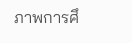ภาพการศึ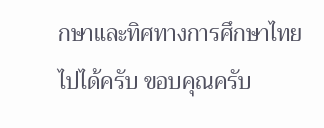กษาและทิศทางการศึกษาไทยไปได้ครับ ขอบคุณครับ